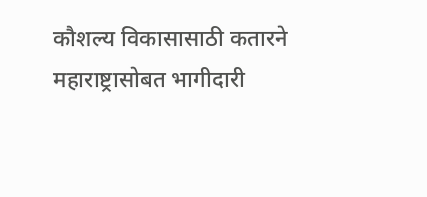कौशल्य विकासासाठी कतारने महाराष्ट्रासोबत भागीदारी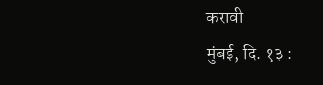करावी
मुंबई, दि. १३ :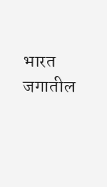भारत जगातील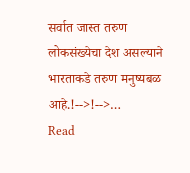सर्वात जास्त तरुण लोकसंख्येचा देश असल्याने भारताकडे तरुण मनुष्यबळ आहे.!-->!-->…
Read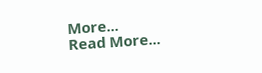More...
Read More...